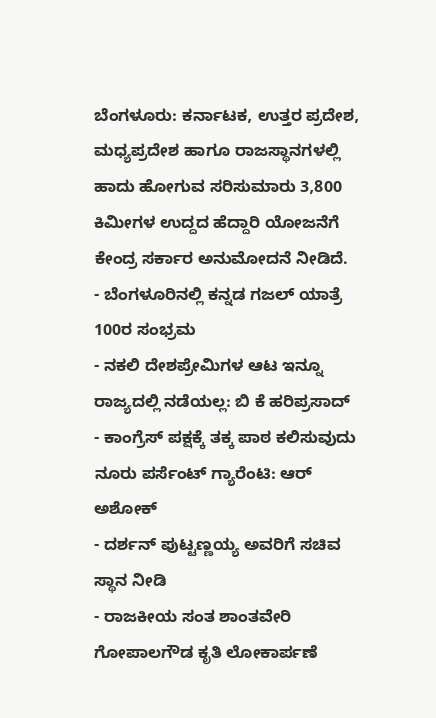ಬೆಂಗಳೂರು: ಕರ್ನಾಟಕ, ಉತ್ತರ ಪ್ರದೇಶ, ಮಧ್ಯಪ್ರದೇಶ ಹಾಗೂ ರಾಜಸ್ಥಾನಗಳಲ್ಲಿ ಹಾದು ಹೋಗುವ ಸರಿಸುಮಾರು 3,800 ಕಿಮೀಗಳ ಉದ್ದದ ಹೆದ್ದಾರಿ ಯೋಜನೆಗೆ ಕೇಂದ್ರ ಸರ್ಕಾರ ಅನುಮೋದನೆ ನೀಡಿದೆ.
- ಬೆಂಗಳೂರಿನಲ್ಲಿ ಕನ್ನಡ ಗಜಲ್ ಯಾತ್ರೆ 100ರ ಸಂಭ್ರಮ
- ನಕಲಿ ದೇಶಪ್ರೇಮಿಗಳ ಆಟ ಇನ್ನೂ ರಾಜ್ಯದಲ್ಲಿ ನಡೆಯಲ್ಲ: ಬಿ ಕೆ ಹರಿಪ್ರಸಾದ್
- ಕಾಂಗ್ರೆಸ್ ಪಕ್ಷಕ್ಕೆ ತಕ್ಕ ಪಾಠ ಕಲಿಸುವುದು ನೂರು ಪರ್ಸೆಂಟ್ ಗ್ಯಾರೆಂಟಿ: ಆರ್ ಅಶೋಕ್
- ದರ್ಶನ್ ಪುಟ್ಟಣ್ಣಯ್ಯ ಅವರಿಗೆ ಸಚಿವ ಸ್ಥಾನ ನೀಡಿ
- ರಾಜಕೀಯ ಸಂತ ಶಾಂತವೇರಿ ಗೋಪಾಲಗೌಡ ಕೃತಿ ಲೋಕಾರ್ಪಣೆ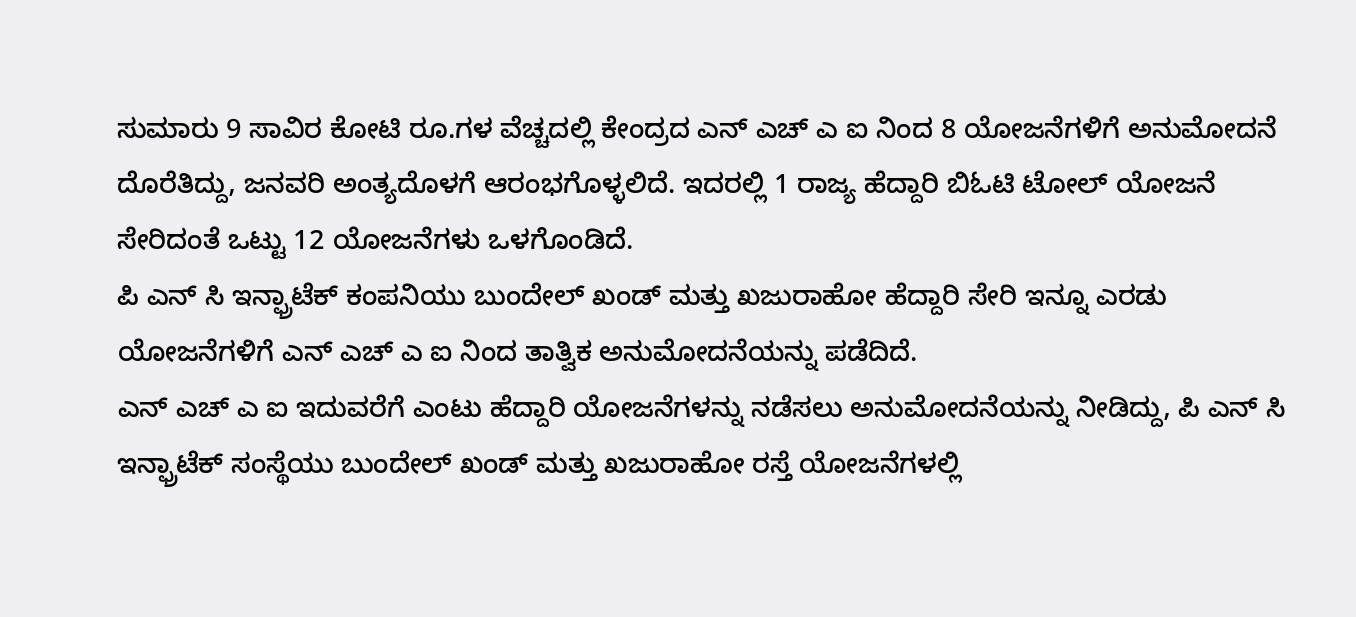ಸುಮಾರು 9 ಸಾವಿರ ಕೋಟಿ ರೂ.ಗಳ ವೆಚ್ಚದಲ್ಲಿ ಕೇಂದ್ರದ ಎನ್ ಎಚ್ ಎ ಐ ನಿಂದ 8 ಯೋಜನೆಗಳಿಗೆ ಅನುಮೋದನೆ ದೊರೆತಿದ್ದು, ಜನವರಿ ಅಂತ್ಯದೊಳಗೆ ಆರಂಭಗೊಳ್ಳಲಿದೆ. ಇದರಲ್ಲಿ 1 ರಾಜ್ಯ ಹೆದ್ದಾರಿ ಬಿಓಟಿ ಟೋಲ್ ಯೋಜನೆ ಸೇರಿದಂತೆ ಒಟ್ಟು 12 ಯೋಜನೆಗಳು ಒಳಗೊಂಡಿದೆ.
ಪಿ ಎನ್ ಸಿ ಇನ್ಫ್ರಾಟೆಕ್ ಕಂಪನಿಯು ಬುಂದೇಲ್ ಖಂಡ್ ಮತ್ತು ಖಜುರಾಹೋ ಹೆದ್ದಾರಿ ಸೇರಿ ಇನ್ನೂ ಎರಡು ಯೋಜನೆಗಳಿಗೆ ಎನ್ ಎಚ್ ಎ ಐ ನಿಂದ ತಾತ್ವಿಕ ಅನುಮೋದನೆಯನ್ನು ಪಡೆದಿದೆ.
ಎನ್ ಎಚ್ ಎ ಐ ಇದುವರೆಗೆ ಎಂಟು ಹೆದ್ದಾರಿ ಯೋಜನೆಗಳನ್ನು ನಡೆಸಲು ಅನುಮೋದನೆಯನ್ನು ನೀಡಿದ್ದು, ಪಿ ಎನ್ ಸಿ ಇನ್ಫ್ರಾಟೆಕ್ ಸಂಸ್ಥೆಯು ಬುಂದೇಲ್ ಖಂಡ್ ಮತ್ತು ಖಜುರಾಹೋ ರಸ್ತೆ ಯೋಜನೆಗಳಲ್ಲಿ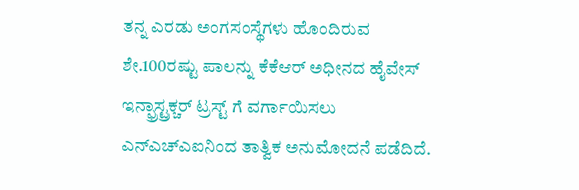ತನ್ನ ಎರಡು ಅಂಗಸಂಸ್ಥೆಗಳು ಹೊಂದಿರುವ ಶೇ.100ರಷ್ಟು ಪಾಲನ್ನು ಕೆಕೆಆರ್ ಅಧೀನದ ಹೈವೇಸ್ ಇನ್ಫ್ರಾಸ್ಟ್ರಕ್ಚರ್ ಟ್ರಸ್ಟ್ ಗೆ ವರ್ಗಾಯಿಸಲು ಎನ್ಎಚ್ಎಐನಿಂದ ತಾತ್ವಿಕ ಅನುಮೋದನೆ ಪಡೆದಿದೆ.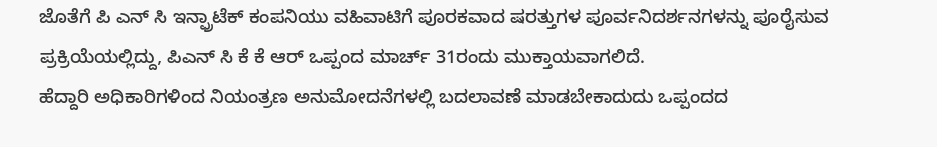ಜೊತೆಗೆ ಪಿ ಎನ್ ಸಿ ಇನ್ಫ್ರಾಟೆಕ್ ಕಂಪನಿಯು ವಹಿವಾಟಿಗೆ ಪೂರಕವಾದ ಷರತ್ತುಗಳ ಪೂರ್ವನಿದರ್ಶನಗಳನ್ನು ಪೂರೈಸುವ ಪ್ರಕ್ರಿಯೆಯಲ್ಲಿದ್ದು, ಪಿಎನ್ ಸಿ ಕೆ ಕೆ ಆರ್ ಒಪ್ಪಂದ ಮಾರ್ಚ್ 31ರಂದು ಮುಕ್ತಾಯವಾಗಲಿದೆ.
ಹೆದ್ದಾರಿ ಅಧಿಕಾರಿಗಳಿಂದ ನಿಯಂತ್ರಣ ಅನುಮೋದನೆಗಳಲ್ಲಿ ಬದಲಾವಣೆ ಮಾಡಬೇಕಾದುದು ಒಪ್ಪಂದದ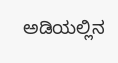ಅಡಿಯಲ್ಲಿನ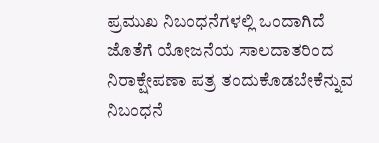ಪ್ರಮುಖ ನಿಬಂಧನೆಗಳಲ್ಲಿ ಒಂದಾಗಿದೆ ಜೊತೆಗೆ ಯೋಜನೆಯ ಸಾಲದಾತರಿಂದ ನಿರಾಕ್ಷೇಪಣಾ ಪತ್ರ ತಂದುಕೊಡಬೇಕೆನ್ನುವ ನಿಬಂಧನೆ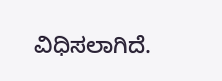ವಿಧಿಸಲಾಗಿದೆ.